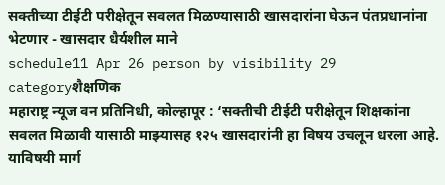सक्तीच्या टीईटी परीक्षेतून सवलत मिळण्यासाठी खासदारांना घेऊन पंतप्रधानांना भेटणार - खासदार धैर्यशील माने
schedule11 Apr 26 person by visibility 29 categoryशैक्षणिक
महाराष्ट्र न्यूज वन प्रतिनिधी, कोल्हापूर : ‘सक्तीची टीईटी परीक्षेतून शिक्षकांना सवलत मिळावी यासाठी माझ्यासह १२५ खासदारांनी हा विषय उचलून धरला आहे. याविषयी मार्ग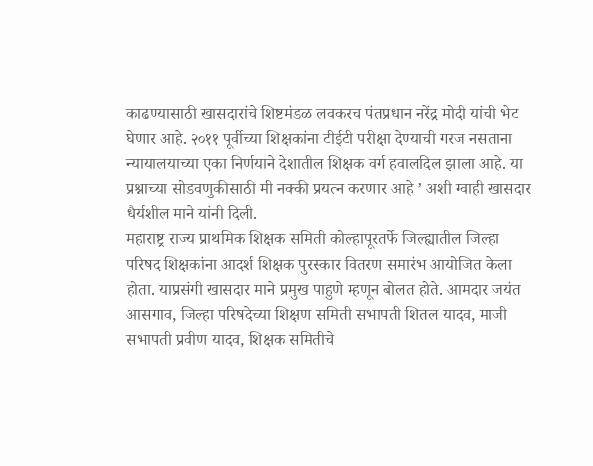काढण्यासाठी खासदारांचे शिष्टमंडळ लवकरच पंतप्रधान नरेंद्र मोदी यांची भेट घेणार आहे. २०११ पूर्वीच्या शिक्षकांना टीईटी परीक्षा देण्याची गरज नसताना न्यायालयाच्या एका निर्णयाने देशातील शिक्षक वर्ग हवालदिल झाला आहे. या प्रश्नाच्या सोडवणुकीसाठी मी नक्की प्रयत्न करणार आहे ’ अशी ग्वाही खासदार धैर्यशील माने यांनी दिली.
महाराष्ट्र राज्य प्राथमिक शिक्षक समिती कोल्हापूरतर्फे जिल्ह्यातील जिल्हा परिषद शिक्षकांना आदर्श शिक्षक पुरस्कार वितरण समारंभ आयोजित केला होता. याप्रसंगी खासदार माने प्रमुख पाहुणे म्हणून बोलत होते. आमदार जयंत आसगाव, जिल्हा परिषदेच्या शिक्षण समिती सभापती शितल यादव, माजी सभापती प्रवीण यादव, शिक्षक समितीचे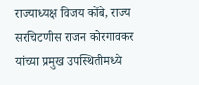राज्याध्यक्ष विजय कोंबे, राज्य सरचिटणीस राजन कोरगावकर यांच्या प्रमुख उपस्थितीमध्ये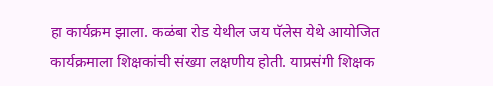हा कार्यक्रम झाला. कळंबा रोड येथील जय पॅलेस येथे आयोजित कार्यक्रमाला शिक्षकांची संख्या लक्षणीय होती. याप्रसंगी शिक्षक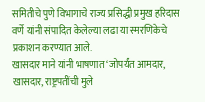समितीचे पुणे विभागाचे राज्य प्रसिद्धी प्रमुख हरिदास वर्णे यांनी संपादित केलेल्या लढा या स्मरणिकेचे प्रकाशन करण्यात आले.
खासदार माने यांनी भाषणात ‘जोपर्यंत आमदार, खासदार, राष्ट्रपतींची मुले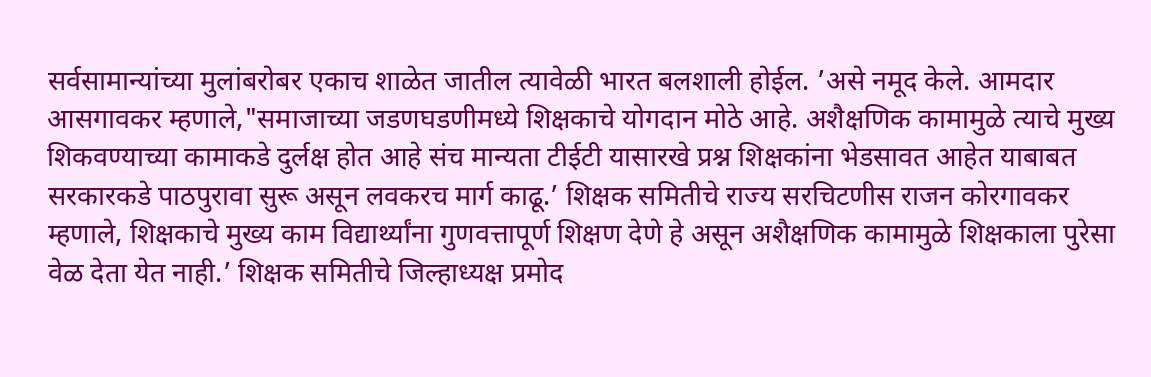सर्वसामान्यांच्या मुलांबरोबर एकाच शाळेत जातील त्यावेळी भारत बलशाली होईल. ’असे नमूद केले. आमदार आसगावकर म्हणाले,"समाजाच्या जडणघडणीमध्ये शिक्षकाचे योगदान मोठे आहे. अशैक्षणिक कामामुळे त्याचे मुख्य शिकवण्याच्या कामाकडे दुर्लक्ष होत आहे संच मान्यता टीईटी यासारखे प्रश्न शिक्षकांना भेडसावत आहेत याबाबत सरकारकडे पाठपुरावा सुरू असून लवकरच मार्ग काढू.’ शिक्षक समितीचे राज्य सरचिटणीस राजन कोरगावकर म्हणाले, शिक्षकाचे मुख्य काम विद्यार्थ्यांना गुणवत्तापूर्ण शिक्षण देणे हे असून अशैक्षणिक कामामुळे शिक्षकाला पुरेसा वेळ देता येत नाही.’ शिक्षक समितीचे जिल्हाध्यक्ष प्रमोद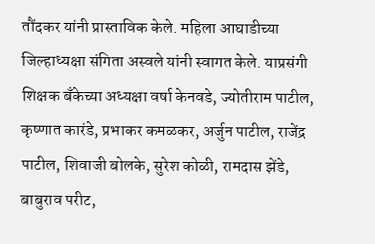तौंदकर यांनी प्रास्ताविक केले. महिला आघाडीच्या जिल्हाध्यक्षा संगिता अस्वले यांनी स्वागत केले. याप्रसंगी शिक्षक बँकेच्या अध्यक्षा वर्षा केनवडे, ज्योतीराम पाटील, कृष्णात कारंडे, प्रभाकर कमळकर, अर्जुन पाटील, राजेंद्र पाटील, शिवाजी बोलके, सुरेश कोळी, रामदास झेंडे, बाबुराव परीट,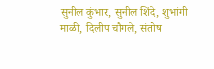सुनील कुंभार, सुनील शिंदे, शुभांगी माळी, दिलीप चौगले, संतोष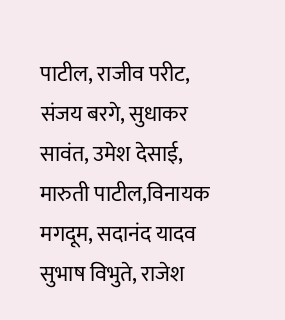पाटील, राजीव परीट, संजय बरगे, सुधाकर सावंत, उमेश देसाई, मारुती पाटील,विनायक मगदूम, सदानंद यादव सुभाष विभुते, राजेश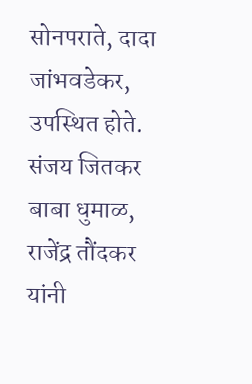सोनपराते, दादा जांभवडेकर, उपस्थित होते. संजय जितकर बाबा धुमाळ, राजेंद्र तौंदकर यांनी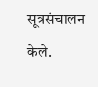सूत्रसंचालन केले.